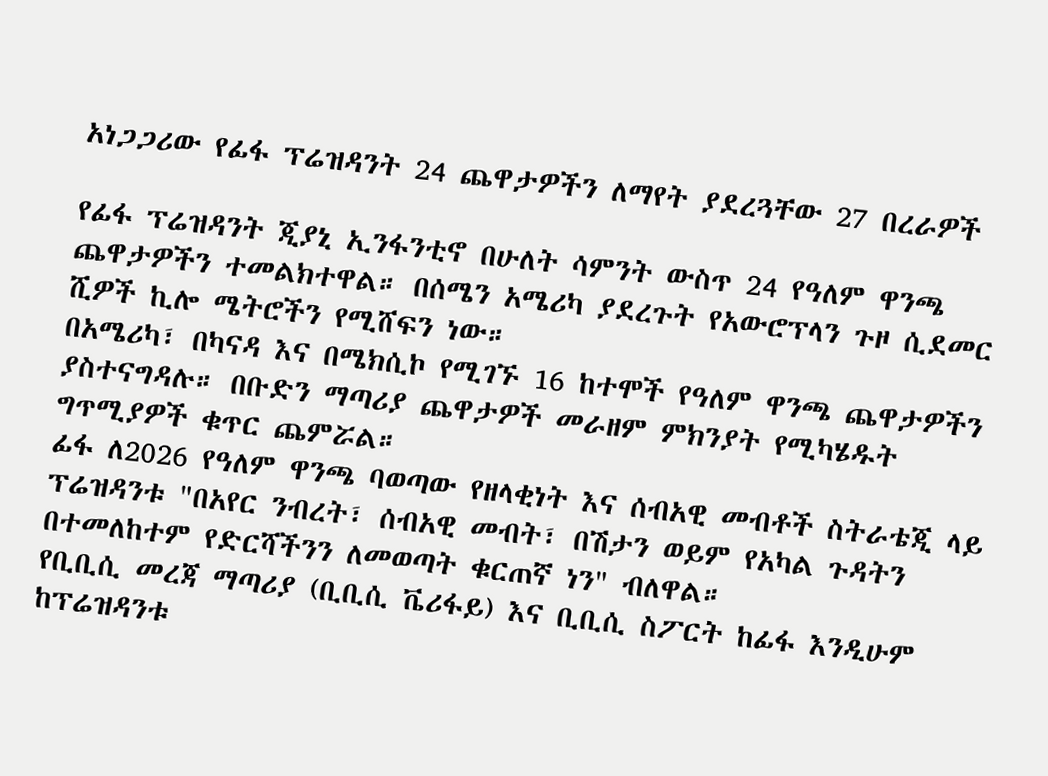አነጋጋሪው የፊፋ ፕሬዝዳንት 24 ጨዋታዎችን ለማየት ያደረጓቸው 27 በረራዎች

የፊፋ ፕሬዝዳንት ጂያኒ ኢንፋንቲኖ በሁለት ሳምንት ውስጥ 24 የዓለም ዋንጫ ጨዋታዎችን ተመልክተዋል። በሰሜን አሜሪካ ያደረጉት የአውሮፕላን ጉዞ ሲደመር ሺዎች ኪሎ ሜትሮችን የሚሸፍን ነው።
በአሜሪካ፣ በካናዳ እና በሜክሲኮ የሚገኙ 16 ከተሞች የዓለም ዋንጫ ጨዋታዎችን ያስተናግዳሉ። በቡድን ማጣሪያ ጨዋታዎች መራዘም ምክንያት የሚካሄዱት ግጥሚያዎች ቁጥር ጨምሯል።
ፊፋ ለ2026 የዓለም ዋንጫ ባወጣው የዘላቂነት እና ሰብአዊ መብቶች ስትራቴጂ ላይ ፕሬዝዳንቱ "በአየር ንብረት፣ ሰብአዊ መብት፣ በሽታን ወይም የአካል ጉዳትን በተመለከተም የድርሻችንን ለመወጣት ቁርጠኛ ነን" ብለዋል።
የቢቢሲ መረጃ ማጣሪያ (ቢቢሲ ቬሪፋይ) እና ቢቢሲ ስፖርት ከፊፋ እንዲሁም ከፕሬዝዳንቱ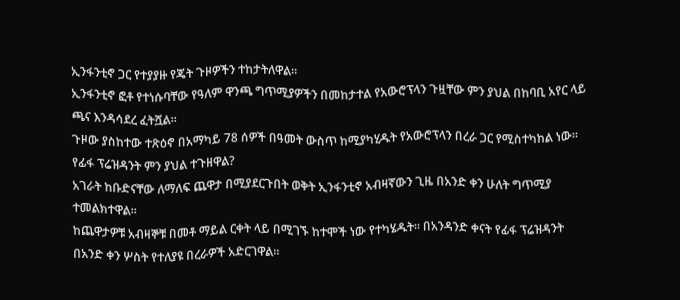ኢንፋንቲኖ ጋር የተያያዙ የጄት ጉዞዎችን ተከታትለዋል።
ኢንፋንቲኖ ፎቶ የተነሱባቸው የዓለም ዋንጫ ግጥሚያዎችን በመከታተል የአውሮፕላን ጉዟቸው ምን ያህል በከባቢ አየር ላይ ጫና እንዳሳደረ ፈትሿል።
ጉዞው ያስከተው ተጽዕኖ በአማካይ 78 ሰዎች በዓመት ውስጥ ከሚያካሂዱት የአውሮፕላን በረራ ጋር የሚስተካከል ነው።
የፊፋ ፕሬዝዳንት ምን ያህል ተጉዘዋል?
አገራት ከቡድናቸው ለማለፍ ጨዋታ በሚያደርጉበት ወቅት ኢንፋንቲኖ አብዛኛውን ጊዜ በአንድ ቀን ሁለት ግጥሚያ ተመልክተዋል።
ከጨዋታዎቹ አብዛኞቹ በመቶ ማይል ርቀት ላይ በሚገኙ ከተሞች ነው የተካሄዱት። በአንዳንድ ቀናት የፊፋ ፕሬዝዳንት በአንድ ቀን ሦስት የተለያዩ በረራዎች አድርገዋል።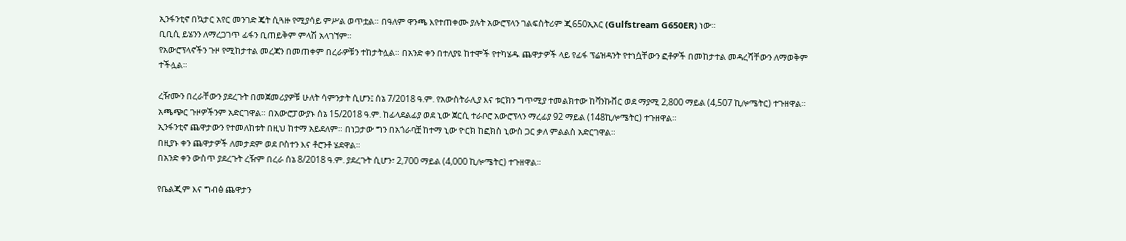ኢንፋንቲኖ በኳታር አየር መንገድ ጄት ሲጓዙ የሚያሳይ ምሥል ወጥቷል። በዓለም ዋንጫ እየተጠቀሙ ያሉት አውሮፕላን ገልፍስትሪም ጂ650ኢአር (Gulfstream G650ER) ነው።
ቢቢሲ ይሄንን ለማረጋገጥ ፊፋን ቢጠይቅም ምላሽ አላገኘም።
የአውሮፕላኖችን ጉዞ የሚከታተል መረጃን በመጠቀም በረራዎቹን ተከታትሏል። በአንድ ቀን በተለያዩ ከተሞች የተካሄዱ ጨዋታዎች ላይ የፊፋ ፕሬዝዳንት የተነሷቸውን ፎቶዎች በመከታተል መዳረሻቸውን ለማወቅም ተችሏል።

ረዥሙን በረራቸውን ያደረጉት በመጀመሪያዎቹ ሁለት ሳምንታት ሲሆን፤ ሰኔ 7/2018 ዓ.ም. የአውስትራሊያ እና ቱርክን ግጥሚያ ተመልክተው ከቫንኩቨር ወደ ማያሚ 2,800 ማይል (4,507 ኪሎሜትር) ተጉዘዋል።
አጫጭር ጉዞዎችንም አድርገዋል። በአውሮፓውያኑ ሰኔ 15/2018 ዓ.ም. ከፊላደልፊያ ወደ ኒው ጀርሲ ተራቦሮ አውሮፕላን ማረፊያ 92 ማይል (148ኪሎሜትር) ተጉዘዋል።
ኢንፋንቲኖ ጨዋታውን የተመለከቱት በዚህ ከተማ አይደለም። በነጋታው ግን በአጎራባቿ ከተማ ኒው ዮርክ ከፎክስ ኒውስ ጋር ቃለ ምልልስ አድርገዋል።
በዚያኑ ቀን ጨዋታዎች ለመታደም ወደ ቦስተን እና ቶሮንቶ ሄደዋል።
በአንድ ቀን ውስጥ ያደረጉት ረዥም በረራ ሰኔ 8/2018 ዓ.ም. ያደረጉት ሲሆን፣ 2,700 ማይል (4,000 ኪሎሜትር) ተጉዘዋል።

የቤልጂም እና ግብፅ ጨዋታን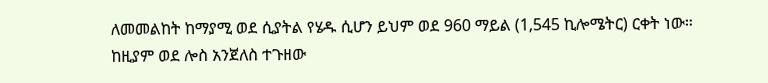ለመመልከት ከማያሚ ወደ ሲያትል የሄዱ ሲሆን ይህም ወደ 960 ማይል (1,545 ኪሎሜትር) ርቀት ነው።
ከዚያም ወደ ሎስ አንጀለስ ተጉዘው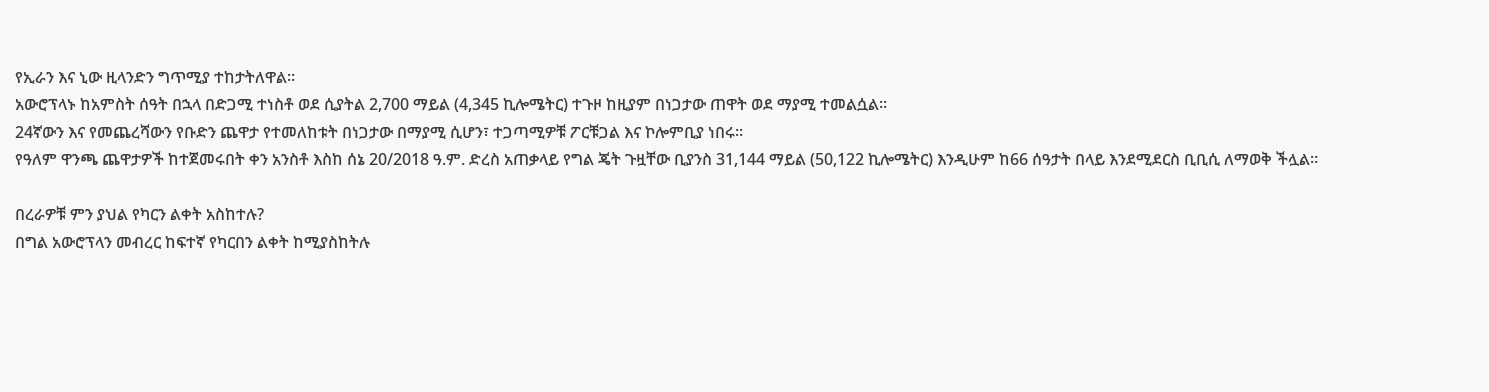የኢራን እና ኒው ዚላንድን ግጥሚያ ተከታትለዋል።
አውሮፕላኑ ከአምስት ሰዓት በኋላ በድጋሚ ተነስቶ ወደ ሲያትል 2,700 ማይል (4,345 ኪሎሜትር) ተጉዞ ከዚያም በነጋታው ጠዋት ወደ ማያሚ ተመልሷል።
24ኛውን እና የመጨረሻውን የቡድን ጨዋታ የተመለከቱት በነጋታው በማያሚ ሲሆን፣ ተጋጣሚዎቹ ፖርቹጋል እና ኮሎምቢያ ነበሩ።
የዓለም ዋንጫ ጨዋታዎች ከተጀመሩበት ቀን አንስቶ እስከ ሰኔ 20/2018 ዓ.ም. ድረስ አጠቃላይ የግል ጄት ጉዟቸው ቢያንስ 31,144 ማይል (50,122 ኪሎሜትር) እንዲሁም ከ66 ሰዓታት በላይ እንደሚደርስ ቢቢሲ ለማወቅ ችሏል።

በረራዎቹ ምን ያህል የካርን ልቀት አስከተሉ?
በግል አውሮፕላን መብረር ከፍተኛ የካርበን ልቀት ከሚያስከትሉ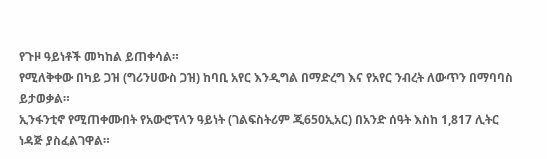የጉዞ ዓይነቶች መካከል ይጠቀሳል።
የሚለቅቀው በካይ ጋዝ (ግሪንሀውስ ጋዝ) ከባቢ አየር እንዲግል በማድረግ እና የአየር ንብረት ለውጥን በማባባስ ይታወቃል።
ኢንፋንቲኖ የሚጠቀሙበት የአውሮፕላን ዓይነት (ገልፍስትሪም ጂ650ኢአር) በአንድ ሰዓት እስከ 1,817 ሊትር ነዳጅ ያስፈልገዋል።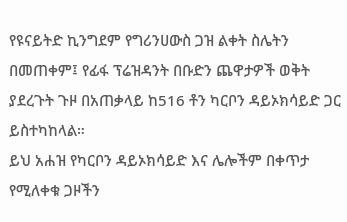የዩናይትድ ኪንግደም የግሪንሀውስ ጋዝ ልቀት ስሌትን በመጠቀም፤ የፊፋ ፕሬዝዳንት በቡድን ጨዋታዎች ወቅት ያደረጉት ጉዞ በአጠቃላይ ከ516 ቶን ካርቦን ዳይኦክሳይድ ጋር ይስተካከላል።
ይህ አሐዝ የካርቦን ዳይኦክሳይድ እና ሌሎችም በቀጥታ የሚለቀቁ ጋዞችን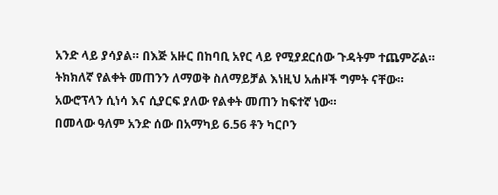አንድ ላይ ያሳያል። በእጅ አዙር በከባቢ አየር ላይ የሚያደርሰው ጉዳትም ተጨምሯል።
ትክክለኛ የልቀት መጠንን ለማወቅ ስለማይቻል እነዚህ አሐዞች ግምት ናቸው።
አውሮፕላን ሲነሳ እና ሲያርፍ ያለው የልቀት መጠን ከፍተኛ ነው።
በመላው ዓለም አንድ ሰው በአማካይ 6.56 ቶን ካርቦን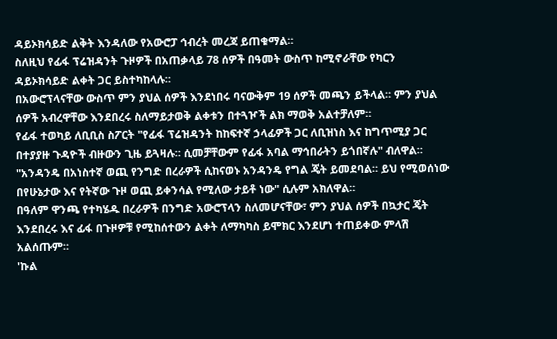ዳይኦክሳይድ ልቅት እንዳለው የአውሮፓ ኅብረት መረጃ ይጠቁማል።
ስለዚህ የፊፋ ፕሬዝዳንት ጉዞዎች በአጠቃላይ 78 ሰዎች በዓመት ውስጥ ከሚኖራቸው የካርን ዳይኦክሳይድ ልቀት ጋር ይስተካከላሉ።
በአውሮፕላናቸው ውስጥ ምን ያህል ሰዎች እንደነበሩ ባናውቅም 19 ሰዎች መጫን ይችላል። ምን ያህል ሰዎች አብረዋቸው እንደበረሩ ስለማይታወቅ ልቀቱን በተጓዦች ልክ ማወቅ አልተቻለም።
የፊፋ ተወካይ ለቢቢስ ስፖርት "የፊፋ ፕሬዝዳንት ከከፍተኛ ኃላፊዎች ጋር ለቢዝነስ እና ከግጥሚያ ጋር በተያያዙ ጉዳዮች ብዙውን ጊዜ ይጓዛሉ። ሲመቻቸውም የፊፋ አባል ማኅበራትን ይጎበኛሉ" ብለዋል።
"አንዳንዴ በአነስተኛ ወጪ የንግድ በረራዎች ሲከናወኑ አንዳንዴ የግል ጄት ይመደባል። ይህ የሚወሰነው በየሁኔታው እና የትኛው ጉዞ ወጪ ይቀንሳል የሚለው ታይቶ ነው" ሲሉም አክለዋል።
በዓለም ዋንጫ የተካሄዱ በረራዎች በንግድ አውሮፕላን ስለመሆናቸው፣ ምን ያህል ሰዎች በኳታር ጄት እንደበረሩ እና ፊፋ በጉዞዎቹ የሚከሰተውን ልቀት ለማካካስ ይሞክር እንደሆነ ተጠይቀው ምላሽ አልሰጡም።
'ኩል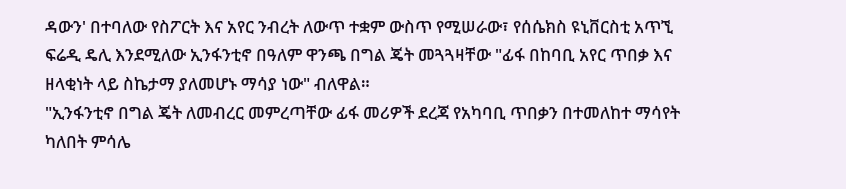ዳውን' በተባለው የስፖርት እና አየር ንብረት ለውጥ ተቋም ውስጥ የሚሠራው፣ የሰሴክስ ዩኒቨርስቲ አጥኚ ፍሬዲ ዴሊ እንደሚለው ኢንፋንቲኖ በዓለም ዋንጫ በግል ጄት መጓጓዛቸው "ፊፋ በከባቢ አየር ጥበቃ እና ዘላቂነት ላይ ስኬታማ ያለመሆኑ ማሳያ ነው" ብለዋል።
"ኢንፋንቲኖ በግል ጄት ለመብረር መምረጣቸው ፊፋ መሪዎች ደረጃ የአካባቢ ጥበቃን በተመለከተ ማሳየት ካለበት ምሳሌ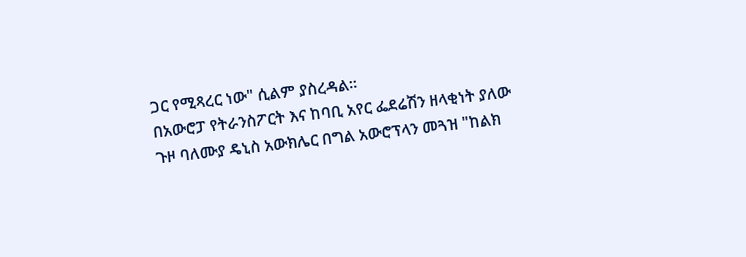ጋር የሚጻረር ነው" ሲልም ያስረዳል።
በአውሮፓ የትራንስፖርት እና ከባቢ አየር ፌደሬሽን ዘላቂነት ያለው ጉዞ ባለሙያ ዴኒስ አውክሌር በግል አውሮፕላን መጓዝ "ከልክ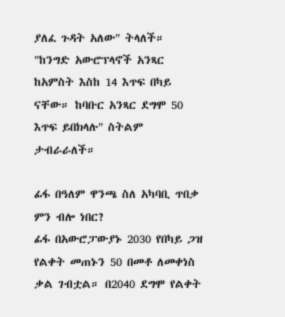ያለፈ ጉዳት አለው" ትላለች።
"ከንግድ አውሮፕላኖች አንጻር ከአምስት እስከ 14 እጥፍ በካይ ናቸው። ከባቡር አንጻር ደግሞ 50 እጥፍ ይበክላሉ" ስትልም ታብራራለች።

ፊፋ በዓለም ዋንጫ ስለ አካባቢ ጥበቃ ምን ብሎ ነበር?
ፊፋ በአውሮፓውያኑ 2030 የበካይ ጋዝ የልቀት መጠኑን 50 በመቶ ለመቀነስ ቃል ገብቷል። በ2040 ደግሞ የልቀት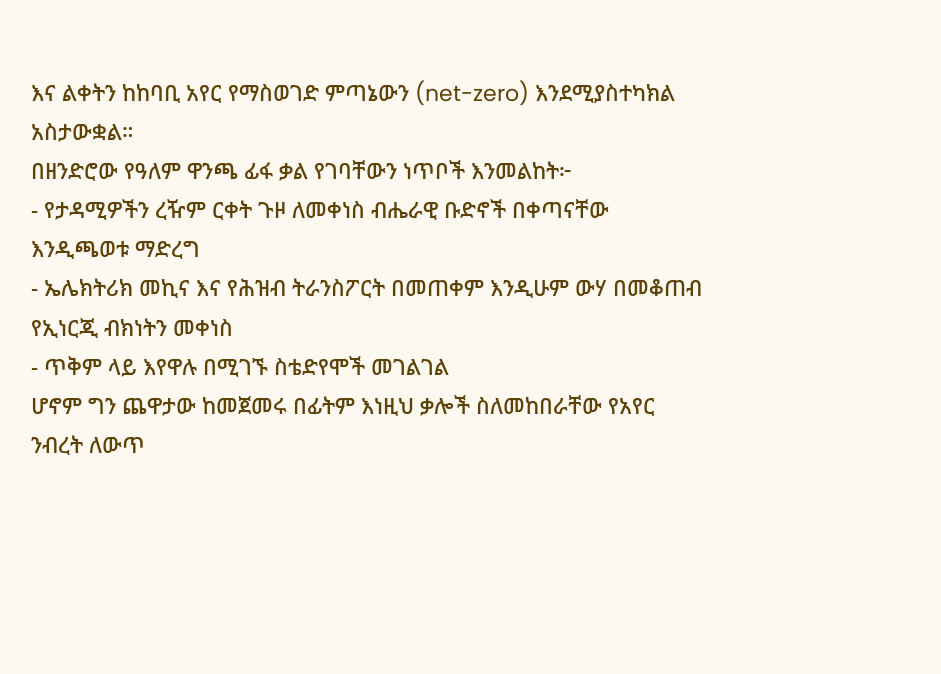እና ልቀትን ከከባቢ አየር የማስወገድ ምጣኔውን (net-zero) እንደሚያስተካክል አስታውቋል።
በዘንድሮው የዓለም ዋንጫ ፊፋ ቃል የገባቸውን ነጥቦች እንመልከት፦
- የታዳሚዎችን ረዥም ርቀት ጉዞ ለመቀነስ ብሔራዊ ቡድኖች በቀጣናቸው እንዲጫወቱ ማድረግ
- ኤሌክትሪክ መኪና እና የሕዝብ ትራንስፖርት በመጠቀም እንዲሁም ውሃ በመቆጠብ የኢነርጂ ብክነትን መቀነስ
- ጥቅም ላይ እየዋሉ በሚገኙ ስቴድየሞች መገልገል
ሆኖም ግን ጨዋታው ከመጀመሩ በፊትም እነዚህ ቃሎች ስለመከበራቸው የአየር ንብረት ለውጥ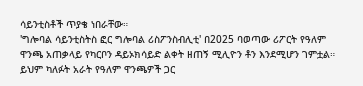ሳይንቲስቶች ጥያቄ ነበራቸው።
'ግሎባል ሳይንቲስትስ ፎር ግሎባል ሪስፖንስብሊቲ' በ2025 ባወጣው ሪፖርት የዓለም ዋንጫ አጠቃላይ የካርቦን ዳይኦክሳይድ ልቀት ዘጠኝ ሚሊዮን ቶን እንደሚሆን ገምቷል።
ይህም ካለፉት አራት የዓለም ዋንጫዎች ጋር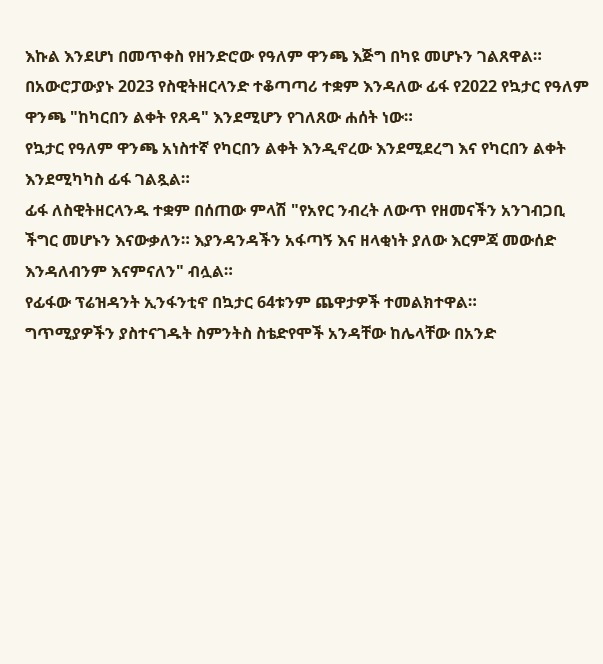እኩል እንደሆነ በመጥቀስ የዘንድሮው የዓለም ዋንጫ እጅግ በካዩ መሆኑን ገልጸዋል።
በአውሮፓውያኑ 2023 የስዊትዘርላንድ ተቆጣጣሪ ተቋም እንዳለው ፊፋ የ2022 የኳታር የዓለም ዋንጫ "ከካርበን ልቀት የጸዳ" እንደሚሆን የገለጸው ሐሰት ነው።
የኳታር የዓለም ዋንጫ አነስተኛ የካርበን ልቀት እንዲኖረው እንደሚደረግ እና የካርበን ልቀት እንደሚካካስ ፊፋ ገልጿል።
ፊፋ ለስዊትዘርላንዱ ተቋም በሰጠው ምላሽ "የአየር ንብረት ለውጥ የዘመናችን አንገብጋቢ ችግር መሆኑን እናውቃለን። እያንዳንዳችን አፋጣኝ እና ዘላቂነት ያለው እርምጃ መውሰድ እንዳለብንም እናምናለን" ብሏል።
የፊፋው ፕሬዝዳንት ኢንፋንቲኖ በኳታር 64ቱንም ጨዋታዎች ተመልክተዋል።
ግጥሚያዎችን ያስተናገዱት ስምንትስ ስቴድየሞች አንዳቸው ከሌላቸው በአንድ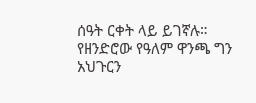ሰዓት ርቀት ላይ ይገኛሉ።
የዘንድሮው የዓለም ዋንጫ ግን አህጉርን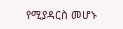የሚያዳርስ መሆኑ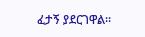ፈታኝ ያደርገዋል።